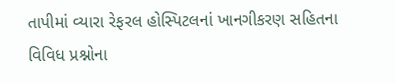તાપીમાં વ્યારા રેફરલ હોસ્પિટલનાં ખાનગીકરણ સહિતના વિવિધ પ્રશ્નોના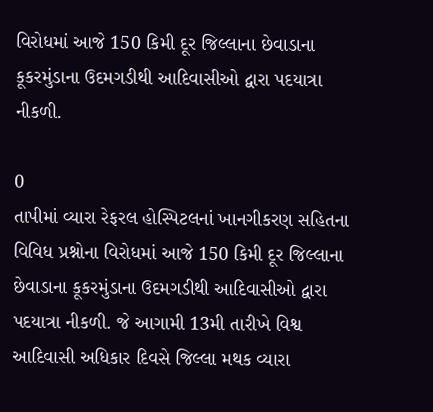વિરોધમાં આજે 150 કિમી દૂર જિલ્લાના છેવાડાના કૂકરમુંડાના ઉદમગડીથી આદિવાસીઓ દ્વારા પદયાત્રા નીકળી.

0
તાપીમાં વ્યારા રેફરલ હોસ્પિટલનાં ખાનગીકરણ સહિતના વિવિધ પ્રશ્નોના વિરોધમાં આજે 150 કિમી દૂર જિલ્લાના છેવાડાના કૂકરમુંડાના ઉદમગડીથી આદિવાસીઓ દ્વારા પદયાત્રા નીકળી. જે આગામી 13મી તારીખે વિશ્વ આદિવાસી અધિકાર દિવસે જિલ્લા મથક વ્યારા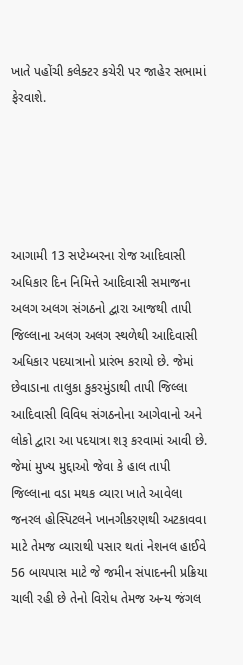ખાતે પહોંચી કલેક્ટર કચેરી પર જાહેર સભામાં ફેરવાશે.





આગામી 13 સપ્ટેમ્બરના રોજ આદિવાસી અધિકાર દિન નિમિત્તે આદિવાસી સમાજના અલગ અલગ સંગઠનો દ્વારા આજથી તાપી જિલ્લાના અલગ અલગ સ્થળેથી આદિવાસી અધિકાર પદયાત્રાનો પ્રારંભ કરાયો છે. જેમાં છેવાડાના તાલુકા કુકરમુંડાથી તાપી જિલ્લા આદિવાસી વિવિધ સંગઠનોના આગેવાનો અને લોકો દ્વારા આ પદયાત્રા શરૂ કરવામાં આવી છે. જેમાં મુખ્ય મુદ્દાઓ જેવા કે હાલ તાપી જિલ્લાના વડા મથક વ્યારા ખાતે આવેલા જનરલ હોસ્પિટલને ખાનગીકરણથી અટકાવવા માટે તેમજ વ્યારાથી પસાર થતાં નેશનલ હાઈવે 56 બાયપાસ માટે જે જમીન સંપાદનની પ્રક્રિયા ચાલી રહી છે તેનો વિરોધ તેમજ અન્ય જંગલ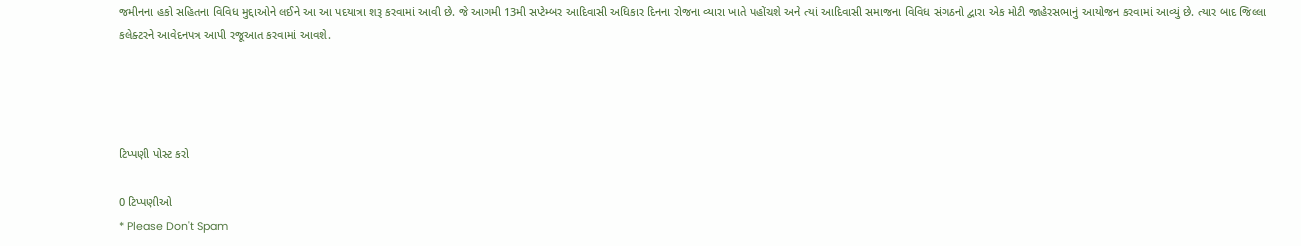જમીનના હકો સહિતના વિવિધ મુદ્દાઓને લઈને આ આ પદયાત્રા શરૂ કરવામાં આવી છે. જે આગમી 13મી સપ્ટેમ્બર આદિવાસી અધિકાર દિનના રોજના વ્યારા ખાતે પહોંચશે અને ત્યાં આદિવાસી સમાજના વિવિધ સંગઠનો દ્વારા એક મોટી જાહેરસભાનું આયોજન કરવામાં આવ્યું છે. ત્યાર બાદ જિલ્લા કલેક્ટરને આવેદનપત્ર આપી રજૂઆત કરવામાં આવશે.




ટિપ્પણી પોસ્ટ કરો

0 ટિપ્પણીઓ
* Please Don't Spam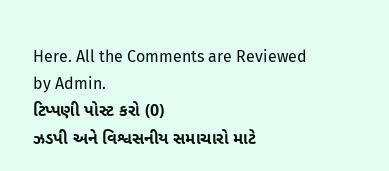Here. All the Comments are Reviewed by Admin.
ટિપ્પણી પોસ્ટ કરો (0)
ઝડપી અને વિશ્વસનીય સમાચારો માટે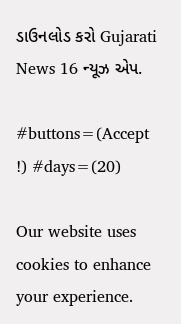ડાઉનલોડ કરો Gujarati News 16 ન્યૂઝ એપ.

#buttons=(Accept !) #days=(20)

Our website uses cookies to enhance your experience.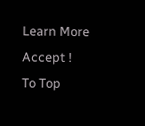Learn More
Accept !
To Top